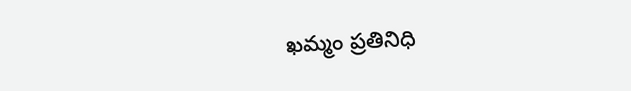ఖమ్మం ప్రతినిధి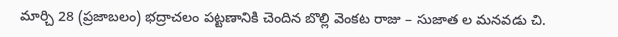మార్చి 28 (ప్రజాబలం) భద్రాచలం పట్టణానికి చెందిన బొల్లి వెంకట రాజు – సుజాత ల మనవడు చి.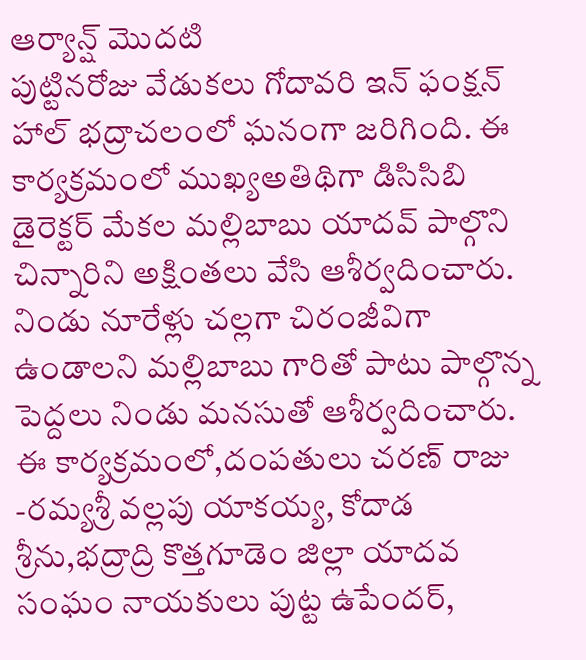ఆర్యాన్ష్ మొదటి
పుట్టినరోజు వేడుకలు గోదావరి ఇన్ ఫంక్షన్ హాల్ భద్రాచలంలో ఘనంగా జరిగింది. ఈ కార్యక్రమంలో ముఖ్యఅతిథిగా డిసిసిబి డైరెక్టర్ మేకల మల్లిబాబు యాదవ్ పాల్గొని చిన్నారిని అక్షింతలు వేసి ఆశీర్వదించారు. నిండు నూరేళ్లు చల్లగా చిరంజీవిగా ఉండాలని మల్లిబాబు గారితో పాటు పాల్గొన్న పెద్దలు నిండు మనసుతో ఆశీర్వదించారు. ఈ కార్యక్రమంలో,దంపతులు చరణ్ రాజు -రమ్యశ్రీ వల్లపు యాకయ్య, కోదాడ శ్రీను,భద్రాద్రి కొత్తగూడెం జిల్లా యాదవ సంఘం నాయకులు పుట్ట ఉపేందర్,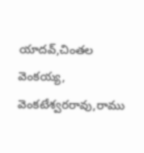యాదవ్,చింతల వెంకయ్య, వెంకటేశ్వరరావు,రాము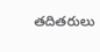తదితరులు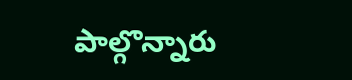పాల్గొన్నారు